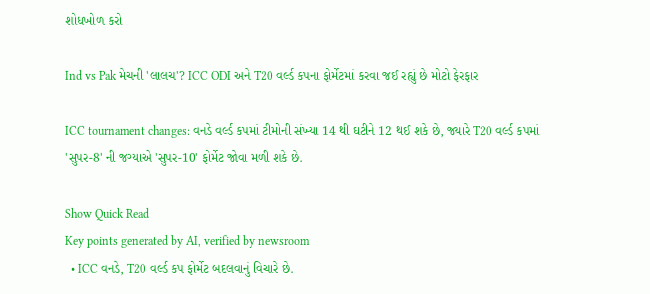શોધખોળ કરો

Ind vs Pak મેચની 'લાલચ'? ICC ODI અને T20 વર્લ્ડ કપના ફોર્મેટમાં કરવા જઈ રહ્યું છે મોટો ફેરફાર

ICC tournament changes: વનડે વર્લ્ડ કપમાં ટીમોની સંખ્યા 14 થી ઘટીને 12 થઈ શકે છે, જ્યારે T20 વર્લ્ડ કપમાં 'સુપર-8' ની જગ્યાએ 'સુપર-10' ફોર્મેટ જોવા મળી શકે છે.

Show Quick Read
Key points generated by AI, verified by newsroom
  • ICC વનડે, T20 વર્લ્ડ કપ ફોર્મેટ બદલવાનું વિચારે છે.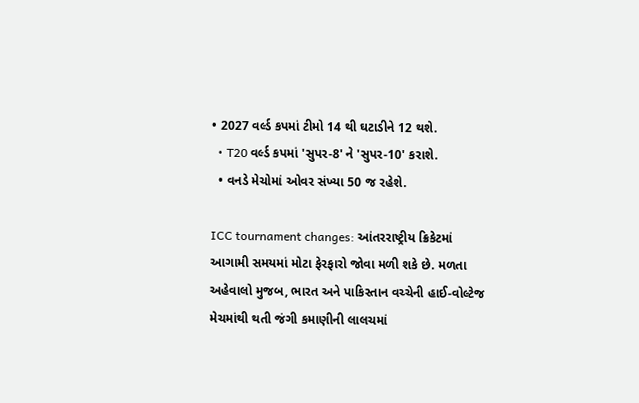• 2027 વર્લ્ડ કપમાં ટીમો 14 થી ઘટાડીને 12 થશે.
  • T20 વર્લ્ડ કપમાં 'સુપર-8' ને 'સુપર-10' કરાશે.
  • વનડે મેચોમાં ઓવર સંખ્યા 50 જ રહેશે.

ICC tournament changes: આંતરરાષ્ટ્રીય ક્રિકેટમાં આગામી સમયમાં મોટા ફેરફારો જોવા મળી શકે છે. મળતા અહેવાલો મુજબ, ભારત અને પાકિસ્તાન વચ્ચેની હાઈ-વોલ્ટેજ મેચમાંથી થતી જંગી કમાણીની લાલચમાં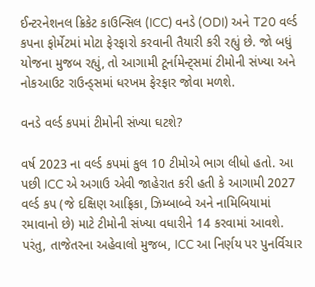ઈન્ટરનેશનલ ક્રિકેટ કાઉન્સિલ (ICC) વનડે (ODI) અને T20 વર્લ્ડ કપના ફોર્મેટમાં મોટા ફેરફારો કરવાની તૈયારી કરી રહ્યું છે. જો બધું યોજના મુજબ રહ્યું, તો આગામી ટૂર્નામેન્ટ્સમાં ટીમોની સંખ્યા અને નોકઆઉટ રાઉન્ડ્સમાં ધરખમ ફેરફાર જોવા મળશે.

વનડે વર્લ્ડ કપમાં ટીમોની સંખ્યા ઘટશે?

વર્ષ 2023 ના વર્લ્ડ કપમાં કુલ 10 ટીમોએ ભાગ લીધો હતો. આ પછી ICC એ અગાઉ એવી જાહેરાત કરી હતી કે આગામી 2027 વર્લ્ડ કપ (જે દક્ષિણ આફ્રિકા, ઝિમ્બાબ્વે અને નામિબિયામાં રમાવાનો છે) માટે ટીમોની સંખ્યા વધારીને 14 કરવામાં આવશે. પરંતુ, તાજેતરના અહેવાલો મુજબ, ICC આ નિર્ણય પર પુનર્વિચાર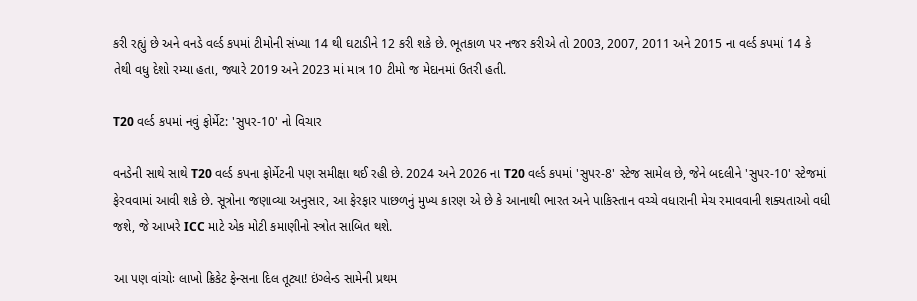કરી રહ્યું છે અને વનડે વર્લ્ડ કપમાં ટીમોની સંખ્યા 14 થી ઘટાડીને 12 કરી શકે છે. ભૂતકાળ પર નજર કરીએ તો 2003, 2007, 2011 અને 2015 ના વર્લ્ડ કપમાં 14 કે તેથી વધુ દેશો રમ્યા હતા, જ્યારે 2019 અને 2023 માં માત્ર 10 ટીમો જ મેદાનમાં ઉતરી હતી.

T20 વર્લ્ડ કપમાં નવું ફોર્મેટ: 'સુપર-10' નો વિચાર

વનડેની સાથે સાથે T20 વર્લ્ડ કપના ફોર્મેટની પણ સમીક્ષા થઈ રહી છે. 2024 અને 2026 ના T20 વર્લ્ડ કપમાં 'સુપર-8' સ્ટેજ સામેલ છે, જેને બદલીને 'સુપર-10' સ્ટેજમાં ફેરવવામાં આવી શકે છે. સૂત્રોના જણાવ્યા અનુસાર, આ ફેરફાર પાછળનું મુખ્ય કારણ એ છે કે આનાથી ભારત અને પાકિસ્તાન વચ્ચે વધારાની મેચ રમાવવાની શક્યતાઓ વધી જશે, જે આખરે ICC માટે એક મોટી કમાણીનો સ્ત્રોત સાબિત થશે.

આ પણ વાંચોઃ લાખો ક્રિકેટ ફેન્સના દિલ તૂટ્યા! ઇંગ્લેન્ડ સામેની પ્રથમ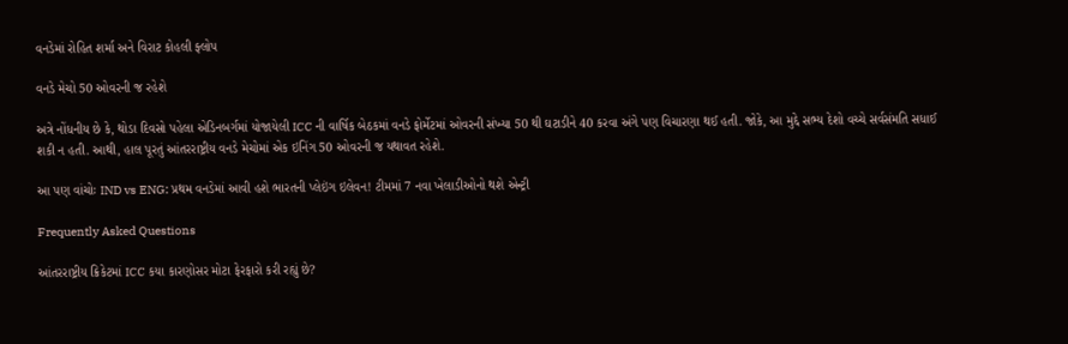વનડેમાં રોહિત શર્મા અને વિરાટ કોહલી ફ્લોપ

વનડે મેચો 50 ઓવરની જ રહેશે

અત્રે નોંધનીય છે કે, થોડા દિવસો પહેલા એડિનબર્ગમાં યોજાયેલી ICC ની વાર્ષિક બેઠકમાં વનડે ફોર્મેટમાં ઓવરની સંખ્યા 50 થી ઘટાડીને 40 કરવા અંગે પણ વિચારણા થઈ હતી. જોકે, આ મુદ્દે સભ્ય દેશો વચ્ચે સર્વસંમતિ સધાઈ શકી ન હતી. આથી, હાલ પૂરતું આંતરરાષ્ટ્રીય વનડે મેચોમાં એક ઇનિંગ 50 ઓવરની જ યથાવત રહેશે.

આ પણ વાંચોઃ IND vs ENG: પ્રથમ વનડેમાં આવી હશે ભારતની પ્લેઇંગ ઇલેવન! ટીમમાં 7 નવા ખેલાડીઓનો થશે એન્ટ્રી

Frequently Asked Questions

આંતરરાષ્ટ્રીય ક્રિકેટમાં ICC કયા કારણોસર મોટા ફેરફારો કરી રહ્યું છે?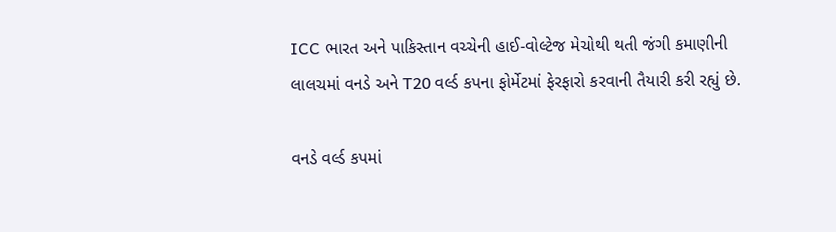ICC ભારત અને પાકિસ્તાન વચ્ચેની હાઈ-વોલ્ટેજ મેચોથી થતી જંગી કમાણીની લાલચમાં વનડે અને T20 વર્લ્ડ કપના ફોર્મેટમાં ફેરફારો કરવાની તૈયારી કરી રહ્યું છે.

વનડે વર્લ્ડ કપમાં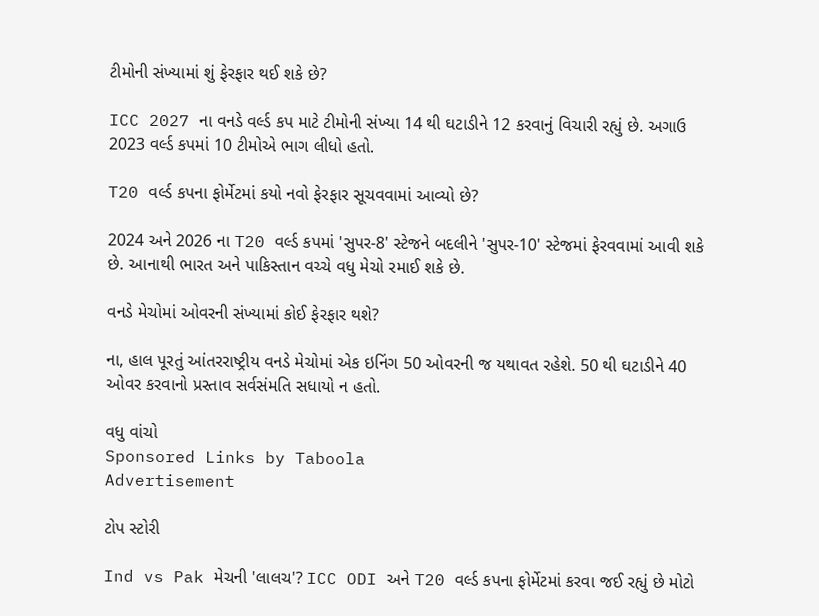ટીમોની સંખ્યામાં શું ફેરફાર થઈ શકે છે?

ICC 2027 ના વનડે વર્લ્ડ કપ માટે ટીમોની સંખ્યા 14 થી ઘટાડીને 12 કરવાનું વિચારી રહ્યું છે. અગાઉ 2023 વર્લ્ડ કપમાં 10 ટીમોએ ભાગ લીધો હતો.

T20 વર્લ્ડ કપના ફોર્મેટમાં કયો નવો ફેરફાર સૂચવવામાં આવ્યો છે?

2024 અને 2026 ના T20 વર્લ્ડ કપમાં 'સુપર-8' સ્ટેજને બદલીને 'સુપર-10' સ્ટેજમાં ફેરવવામાં આવી શકે છે. આનાથી ભારત અને પાકિસ્તાન વચ્ચે વધુ મેચો રમાઈ શકે છે.

વનડે મેચોમાં ઓવરની સંખ્યામાં કોઈ ફેરફાર થશે?

ના, હાલ પૂરતું આંતરરાષ્ટ્રીય વનડે મેચોમાં એક ઇનિંગ 50 ઓવરની જ યથાવત રહેશે. 50 થી ઘટાડીને 40 ઓવર કરવાનો પ્રસ્તાવ સર્વસંમતિ સધાયો ન હતો.

વધુ વાંચો
Sponsored Links by Taboola
Advertisement

ટોપ સ્ટોરી

Ind vs Pak મેચની 'લાલચ'? ICC ODI અને T20 વર્લ્ડ કપના ફોર્મેટમાં કરવા જઈ રહ્યું છે મોટો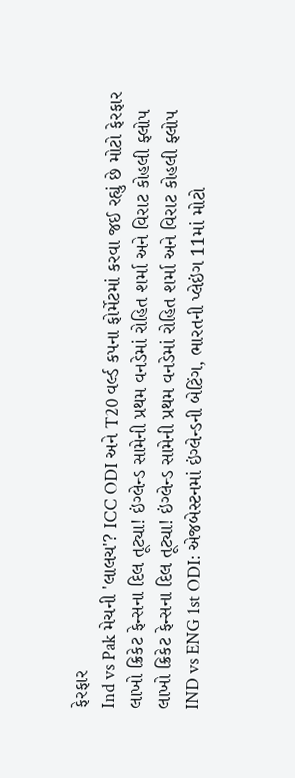ફેરફાર
Ind vs Pak મેચની 'લાલચ'? ICC ODI અને T20 વર્લ્ડ કપના ફોર્મેટમાં કરવા જઈ રહ્યું છે મોટો ફેરફાર
લાખો ક્રિકેટ ફેન્સના દિલ તૂટ્યા! ઇંગ્લેન્ડ સામેની પ્રથમ વનડેમાં રોહિત શર્મા અને વિરાટ કોહલી ફ્લોપ
લાખો ક્રિકેટ ફેન્સના દિલ તૂટ્યા! ઇંગ્લેન્ડ સામેની પ્રથમ વનડેમાં રોહિત શર્મા અને વિરાટ કોહલી ફ્લોપ
IND vs ENG 1st ODI: એજબેસ્ટનમાં ઇંગ્લેન્ડની બેટિંગ, ભારતની પ્લેઇંગ 11માં મોટો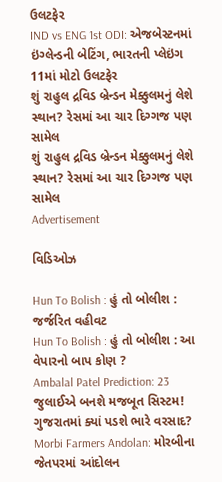ઉલટફેર
IND vs ENG 1st ODI: એજબેસ્ટનમાં ઇંગ્લેન્ડની બેટિંગ, ભારતની પ્લેઇંગ 11માં મોટો ઉલટફેર
શું રાહુલ દ્રવિડ બ્રેન્ડન મેક્કુલમનું લેશે સ્થાન? રેસમાં આ ચાર દિગ્ગજ પણ સામેલ
શું રાહુલ દ્રવિડ બ્રેન્ડન મેક્કુલમનું લેશે સ્થાન? રેસમાં આ ચાર દિગ્ગજ પણ સામેલ
Advertisement

વિડિઓઝ

Hun To Bolish : હું તો બોલીશ : જર્જરિત વહીવટ
Hun To Bolish : હું તો બોલીશ : આ વેપારનો બાપ કોણ ?
Ambalal Patel Prediction: 23 જુલાઈએ બનશે મજબૂત સિસ્ટમ! ગુજરાતમાં ક્યાં પડશે ભારે વરસાદ?
Morbi Farmers Andolan: મોરબીના જેતપરમાં આંદોલન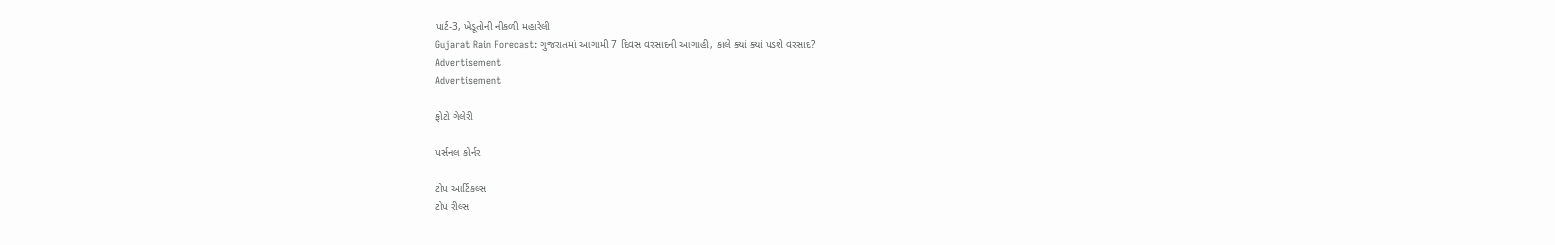પાર્ટ-3, ખેડૂતોની નીકળી મહારેલી
Gujarat Rain Forecast: ગુજરાતમાં આગામી 7 દિવસ વરસાદની આગાહી, કાલે ક્યાં ક્યાં પડશે વરસાદ?
Advertisement
Advertisement

ફોટો ગેલેરી

પર્સનલ કોર્નર

ટોપ આર્ટિકલ્સ
ટોપ રીલ્સ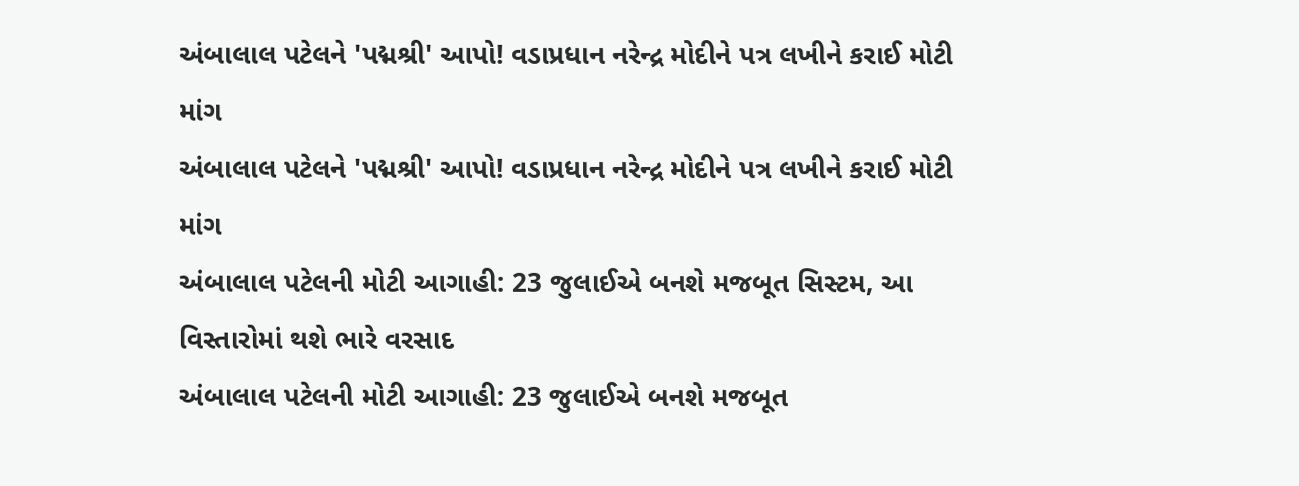અંબાલાલ પટેલને 'પદ્મશ્રી' આપો! વડાપ્રધાન નરેન્દ્ર મોદીને પત્ર લખીને કરાઈ મોટી માંગ
અંબાલાલ પટેલને 'પદ્મશ્રી' આપો! વડાપ્રધાન નરેન્દ્ર મોદીને પત્ર લખીને કરાઈ મોટી માંગ
અંબાલાલ પટેલની મોટી આગાહી: 23 જુલાઈએ બનશે મજબૂત સિસ્ટમ, આ વિસ્તારોમાં થશે ભારે વરસાદ
અંબાલાલ પટેલની મોટી આગાહી: 23 જુલાઈએ બનશે મજબૂત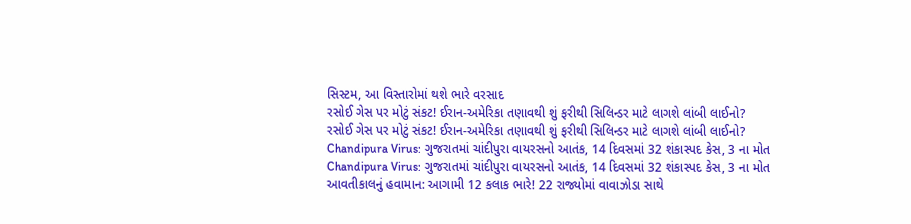સિસ્ટમ, આ વિસ્તારોમાં થશે ભારે વરસાદ
રસોઈ ગેસ પર મોટું સંકટ! ઈરાન-અમેરિકા તણાવથી શું ફરીથી સિલિન્ડર માટે લાગશે લાંબી લાઈનો?
રસોઈ ગેસ પર મોટું સંકટ! ઈરાન-અમેરિકા તણાવથી શું ફરીથી સિલિન્ડર માટે લાગશે લાંબી લાઈનો?
Chandipura Virus: ગુજરાતમાં ચાંદીપુરા વાયરસનો આતંક, 14 દિવસમાં 32 શંકાસ્પદ કેસ, 3 ના મોત
Chandipura Virus: ગુજરાતમાં ચાંદીપુરા વાયરસનો આતંક, 14 દિવસમાં 32 શંકાસ્પદ કેસ, 3 ના મોત
આવતીકાલનું હવામાન: આગામી 12 કલાક ભારે! 22 રાજ્યોમાં વાવાઝોડા સાથે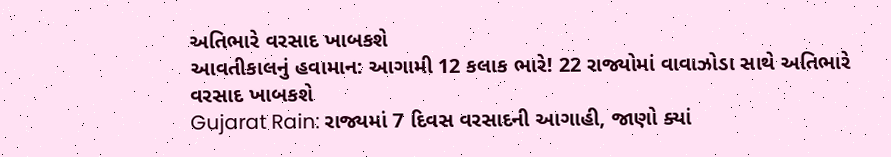અતિભારે વરસાદ ખાબકશે
આવતીકાલનું હવામાન: આગામી 12 કલાક ભારે! 22 રાજ્યોમાં વાવાઝોડા સાથે અતિભારે વરસાદ ખાબકશે
Gujarat Rain: રાજ્યમાં 7 દિવસ વરસાદની આગાહી, જાણો ક્યાં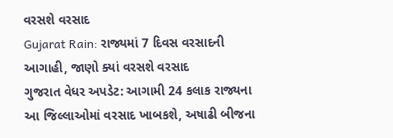વરસશે વરસાદ
Gujarat Rain: રાજ્યમાં 7 દિવસ વરસાદની આગાહી, જાણો ક્યાં વરસશે વરસાદ
ગુજરાત વેધર અપડેટ: આગામી 24 કલાક રાજ્યના આ જિલ્લાઓમાં વરસાદ ખાબકશે, અષાઢી બીજના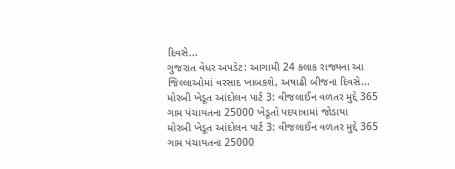દિવસે...
ગુજરાત વેધર અપડેટ: આગામી 24 કલાક રાજ્યના આ જિલ્લાઓમાં વરસાદ ખાબકશે, અષાઢી બીજના દિવસે...
મોરબી ખેડૂત આંદોલન પાર્ટ 3: વીજલાઈન વળતર મુદ્દે 365 ગામ પંચાયતના 25000 ખેડૂતો પદયાત્રામાં જોડાયા
મોરબી ખેડૂત આંદોલન પાર્ટ 3: વીજલાઈન વળતર મુદ્દે 365 ગામ પંચાયતના 25000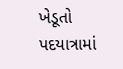ખેડૂતો પદયાત્રામાં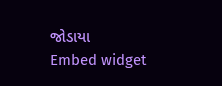જોડાયા
Embed widget